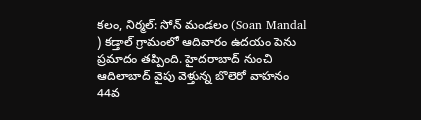కలం, నిర్మల్: సోన్ మండలం (Soan Mandal ) కడ్తాల్ గ్రామంలో ఆదివారం ఉదయం పెను ప్రమాదం తప్పింది. హైదరాబాద్ నుంచి ఆదిలాబాద్ వైపు వెళ్తున్న బొలెరో వాహనం 44వ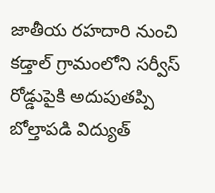జాతీయ రహదారి నుంచి కడ్తాల్ గ్రామంలోని సర్వీస్ రోడ్డుపైకి అదుపుతప్పి బోల్తాపడి విద్యుత్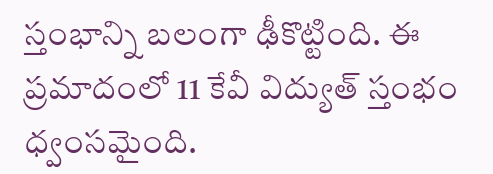స్తంభాన్ని బలంగా ఢీకొట్టింది. ఈ ప్రమాదంలో 11 కేవీ విద్యుత్ స్తంభం ధ్వంసమైంది.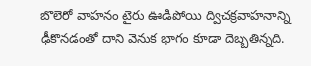బొలెరో వాహనం టైరు ఊడిపోయి ద్విచక్రవాహనాన్ని ఢీకొనడంతో దాని వెనుక భాగం కూడా దెబ్బతిన్నది.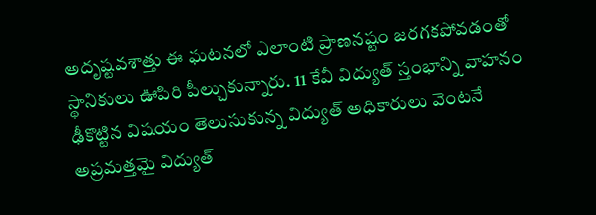అదృష్టవశాత్తు ఈ ఘటనలో ఎలాంటి ప్రాణనష్టం జరగకపోవడంతో స్థానికులు ఊపిరి పీల్చుకున్నారు. 11 కేవీ విద్యుత్ స్తంభాన్ని వాహనం ఢీకొట్టిన విషయం తెలుసుకున్న విద్యుత్ అధికారులు వెంటనే అప్రమత్తమై విద్యుత్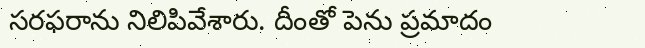సరఫరాను నిలిపివేశారు. దీంతో పెను ప్రమాదం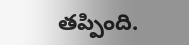తప్పింది.